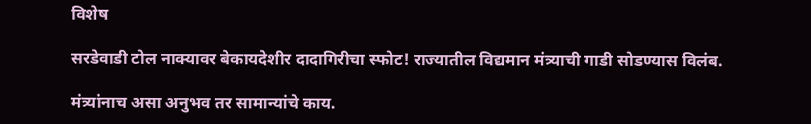विशेष

सरडेवाडी टोल नाक्यावर बेकायदेशीर दादागिरीचा स्फोट! राज्यातील विद्यमान मंत्र्याची गाडी सोडण्यास विलंब.

मंत्र्यांनाच असा अनुभव तर सामान्यांचे काय.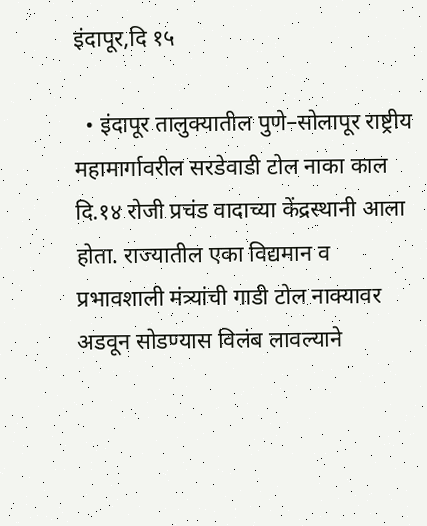इंदापूर,दि १५

  • इंदापूर तालुक्यातील पुणे–सोलापूर राष्ट्रीय महामार्गावरील सरडेवाडी टोल नाका काल दि.१४ रोजी प्रचंड वादाच्या केंद्रस्थानी आला होता. राज्यातील एका विद्यमान व प्रभावशाली मंत्र्यांची गाडी टोल नाक्यावर अडवून सोडण्यास विलंब लावल्याने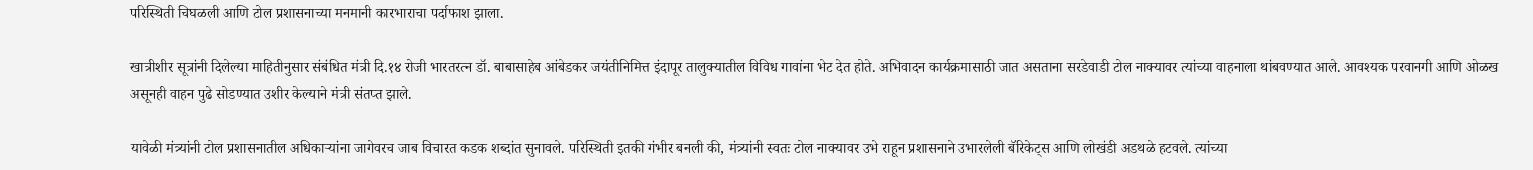परिस्थिती चिघळली आणि टोल प्रशासनाच्या मनमानी कारभाराचा पर्दाफाश झाला.

खात्रीशीर सूत्रांनी दिलेल्या माहितीनुसार संबंधित मंत्री दि.१४ रोजी भारतरत्न डॉ. बाबासाहेब आंबेडकर जयंतीनिमित्त इंदापूर तालुक्यातील विविध गावांना भेट देत होते. अभिवादन कार्यक्रमासाठी जात असताना सरडेवाडी टोल नाक्यावर त्यांच्या वाहनाला थांबवण्यात आले. आवश्यक परवानगी आणि ओळख असूनही वाहन पुढे सोडण्यात उशीर केल्याने मंत्री संतप्त झाले.

यावेळी मंत्र्यांनी टोल प्रशासनातील अधिकाऱ्यांना जागेवरच जाब विचारत कडक शब्दांत सुनावले. परिस्थिती इतकी गंभीर बनली की, मंत्र्यांनी स्वतः टोल नाक्यावर उभे राहून प्रशासनाने उभारलेली बॅरिकेट्स आणि लोखंडी अडथळे हटवले. त्यांच्या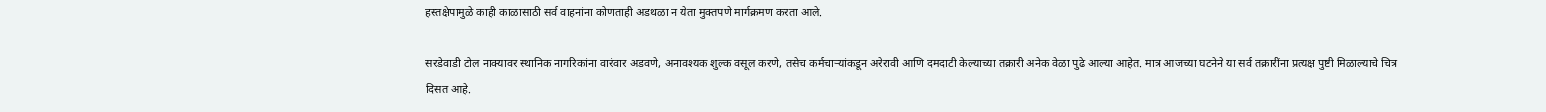हस्तक्षेपामुळे काही काळासाठी सर्व वाहनांना कोणताही अडथळा न येता मुक्तपणे मार्गक्रमण करता आले.

सरडेवाडी टोल नाक्यावर स्थानिक नागरिकांना वारंवार अडवणे, अनावश्यक शुल्क वसूल करणे, तसेच कर्मचाऱ्यांकडून अरेरावी आणि दमदाटी केल्याच्या तक्रारी अनेक वेळा पुढे आल्या आहेत. मात्र आजच्या घटनेने या सर्व तक्रारींना प्रत्यक्ष पुष्टी मिळाल्याचे चित्र दिसत आहे.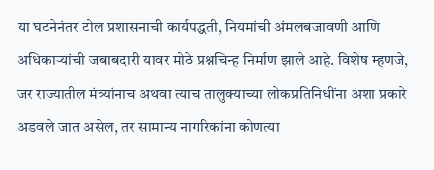या घटनेनंतर टोल प्रशासनाची कार्यपद्धती, नियमांची अंमलबजावणी आणि अधिकाऱ्यांची जबाबदारी यावर मोठे प्रश्नचिन्ह निर्माण झाले आहे. विशेष म्हणजे, जर राज्यातील मंत्र्यांनाच अथवा त्याच तालुक्याच्या लोकप्रतिनिधींना अशा प्रकारे अडवले जात असेल, तर सामान्य नागरिकांना कोणत्या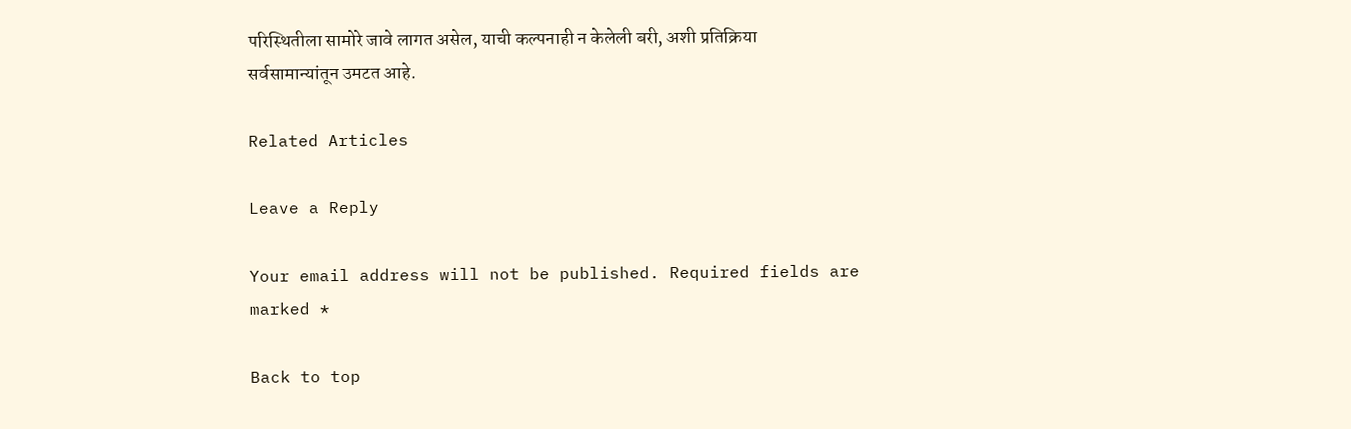परिस्थितीला सामोरे जावे लागत असेल, याची कल्पनाही न केलेली बरी, अशी प्रतिक्रिया सर्वसामान्यांतून उमटत आहे.

Related Articles

Leave a Reply

Your email address will not be published. Required fields are marked *

Back to top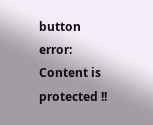button
error: Content is protected !!